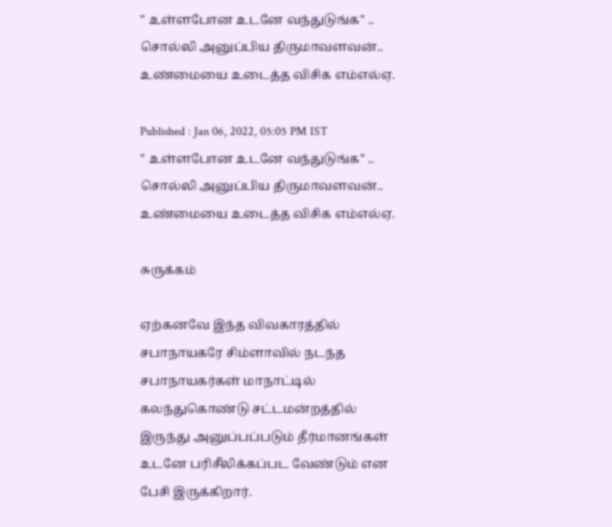" உள்ளபோன உடனே வந்துடுங்க" .. சொல்லி அனுப்பிய திருமாவளவன்.. உண்மையை உடைத்த விசிக எம்எல்ஏ.

Published : Jan 06, 2022, 05:05 PM IST
" உள்ளபோன உடனே வந்துடுங்க" .. சொல்லி அனுப்பிய திருமாவளவன்.. உண்மையை உடைத்த விசிக எம்எல்ஏ.

சுருக்கம்

ஏற்கனவே இந்த விவகாரத்தில் சபாநாயகரே சிம்ளாவில் நடந்த சபாநாயகர்கள் மாநாட்டில் கலந்துகொண்டு சட்டமன்றத்தில் இருந்து அனுப்பப்படும் தீர்மானங்கள் உடனே பரிசீலிக்கப்பட வேண்டும் என பேசி இருக்கிறார்.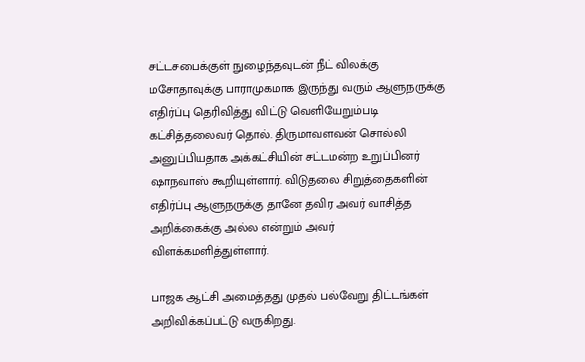சட்டசபைக்குள் நுழைந்தவுடன் நீட் விலக்கு மசோதாவுக்கு பாராமுகமாக இருந்து வரும் ஆளுநருக்கு எதிர்ப்பு தெரிவித்து விட்டு வெளியேறும்படி கட்சித்தலைவர் தொல். திருமாவளவன் சொல்லி அனுப்பியதாக அக்கட்சியின் சட்டமன்ற உறுப்பினர் ஷாநவாஸ் கூறியுள்ளார். விடுதலை சிறுத்தைகளின் எதிர்ப்பு ஆளுநருக்கு தானே தவிர அவர் வாசித்த அறிக்கைக்கு அல்ல என்றும் அவர் விளக்கமளித்துள்ளார்.

பாஜக ஆட்சி அமைத்தது முதல் பல்வேறு திட்டங்கள் அறிவிக்கப்பட்டு வருகிறது.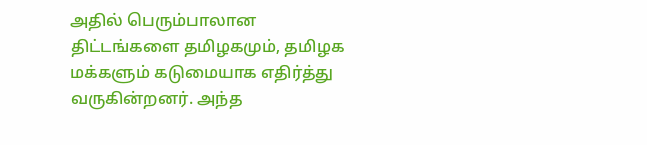அதில் பெரும்பாலான திட்டங்களை தமிழகமும், தமிழக மக்களும் கடுமையாக எதிர்த்து வருகின்றனர். அந்த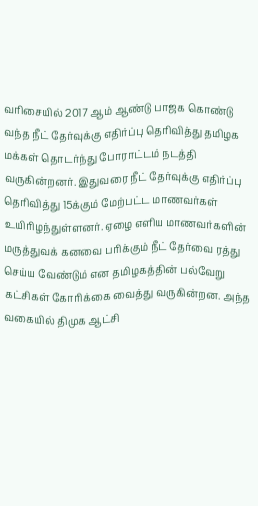வரிசையில் 2017 ஆம் ஆண்டு பாஜக கொண்டு வந்த நீட் தேர்வுக்கு எதிர்ப்பு தெரிவித்து தமிழக மக்கள் தொடர்ந்து போராட்டம் நடத்தி வருகின்றனர். இதுவரை நீட் தேர்வுக்கு எதிர்ப்பு தெரிவித்து 15க்கும் மேற்பட்ட மாணவர்கள் உயிரிழந்துள்ளனர். ஏழை எளிய மாணவர்களின் மருத்துவக் கனவை பரிக்கும் நீட் தேர்வை ரத்து செய்ய வேண்டும் என தமிழகத்தின் பல்வேறு கட்சிகள் கோரிக்கை வைத்து வருகின்றன. அந்த வகையில் திமுக ஆட்சி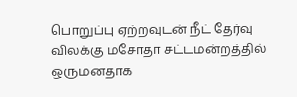பொறுப்பு ஏற்றவுடன் நீட் தேர்வு விலக்கு மசோதா சட்டமன்றத்தில் ஒருமனதாக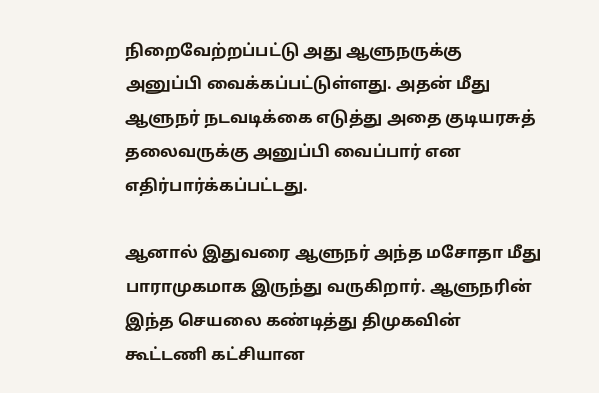நிறைவேற்றப்பட்டு அது ஆளுநருக்கு அனுப்பி வைக்கப்பட்டுள்ளது. அதன் மீது ஆளுநர் நடவடிக்கை எடுத்து அதை குடியரசுத் தலைவருக்கு அனுப்பி வைப்பார் என எதிர்பார்க்கப்பட்டது.

ஆனால் இதுவரை ஆளுநர் அந்த மசோதா மீது பாராமுகமாக இருந்து வருகிறார். ஆளுநரின் இந்த செயலை கண்டித்து திமுகவின் கூட்டணி கட்சியான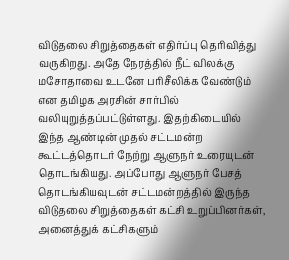விடுதலை சிறுத்தைகள் எதிர்ப்பு தெரிவித்து வருகிறது. அதே நேரத்தில் நீட் விலக்கு மசோதாவை உடனே பரிசீலிக்க வேண்டும் என தமிழக அரசின் சார்பில் வலியுறுத்தப்பட்டுள்ளது. இதற்கிடையில் இந்த ஆண்டின் முதல் சட்டமன்ற கூட்டத்தொடர் நேற்று ஆளுநர் உரையுடன் தொடங்கியது. அப்போது ஆளுநர் பேசத் தொடங்கியவுடன் சட்டமன்றத்தில் இருந்த விடுதலை சிறுத்தைகள் கட்சி உறுப்பினர்கள், அனைத்துக் கட்சிகளும்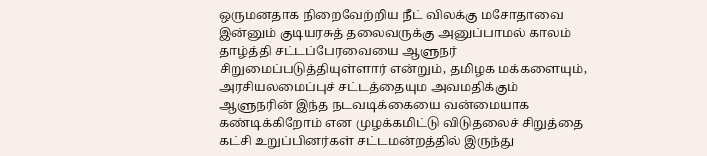ஒருமனதாக நிறைவேற்றிய நீட் விலக்கு மசோதாவை இன்னும் குடியரசுத் தலைவருக்கு அனுப்பாமல் காலம் தாழ்த்தி சட்டப்பேரவையை ஆளுநர் சிறுமைப்படுத்தியுள்ளார் என்றும், தமிழக மக்களையும், அரசியலமைப்புச் சட்டத்தையும அவமதிக்கும் ஆளுநரின் இந்த நடவடிக்கையை வன்மையாக கண்டிக்கிறோம் என முழக்கமிட்டு விடுதலைச் சிறுத்தை கட்சி உறுப்பினர்கள் சட்டமன்றத்தில் இருந்து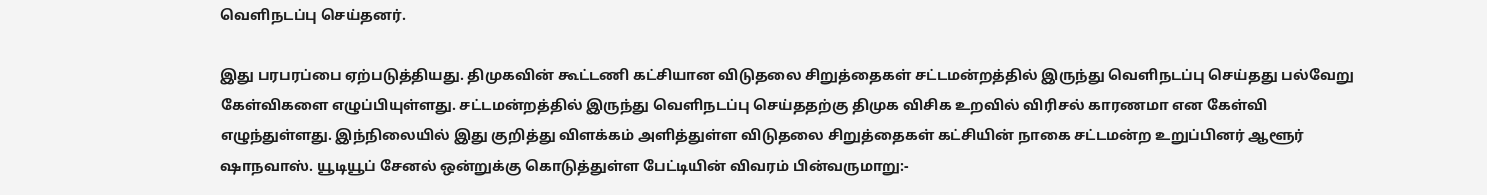வெளிநடப்பு செய்தனர்.

இது பரபரப்பை ஏற்படுத்தியது. திமுகவின் கூட்டணி கட்சியான விடுதலை சிறுத்தைகள் சட்டமன்றத்தில் இருந்து வெளிநடப்பு செய்தது பல்வேறு கேள்விகளை எழுப்பியுள்ளது. சட்டமன்றத்தில் இருந்து வெளிநடப்பு செய்ததற்கு திமுக விசிக உறவில் விரிசல் காரணமா என கேள்வி எழுந்துள்ளது. இந்நிலையில் இது குறித்து விளக்கம் அளித்துள்ள விடுதலை சிறுத்தைகள் கட்சியின் நாகை சட்டமன்ற உறுப்பினர் ஆளூர் ஷாநவாஸ். யூடியூப் சேனல் ஒன்றுக்கு கொடுத்துள்ள பேட்டியின் விவரம் பின்வருமாறு:-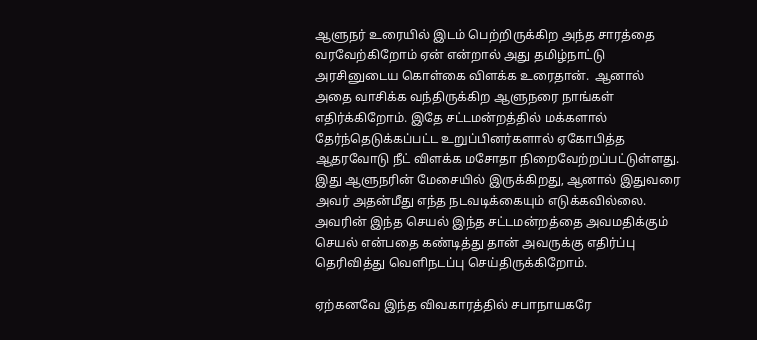ஆளுநர் உரையில் இடம் பெற்றிருக்கிற அந்த சாரத்தை வரவேற்கிறோம் ஏன் என்றால் அது தமிழ்நாட்டு அரசினுடைய கொள்கை விளக்க உரைதான்.  ஆனால் அதை வாசிக்க வந்திருக்கிற ஆளுநரை நாங்கள் எதிர்க்கிறோம். இதே சட்டமன்றத்தில் மக்களால் தேர்ந்தெடுக்கப்பட்ட உறுப்பினர்களால் ஏகோபித்த ஆதரவோடு நீட் விளக்க மசோதா நிறைவேற்றப்பட்டுள்ளது. இது ஆளுநரின் மேசையில் இருக்கிறது, ஆனால் இதுவரை அவர் அதன்மீது எந்த நடவடிக்கையும் எடுக்கவில்லை. அவரின் இந்த செயல் இந்த சட்டமன்றத்தை அவமதிக்கும் செயல் என்பதை கண்டித்து தான் அவருக்கு எதிர்ப்பு தெரிவித்து வெளிநடப்பு செய்திருக்கிறோம்.

ஏற்கனவே இந்த விவகாரத்தில் சபாநாயகரே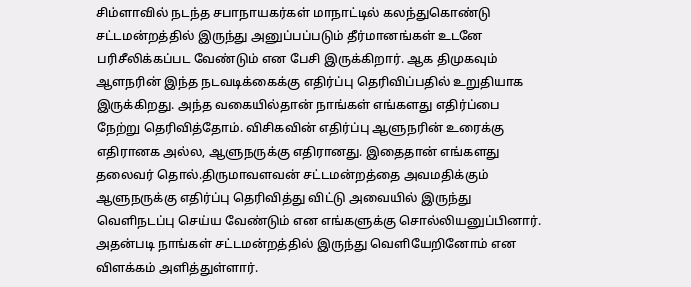சிம்ளாவில் நடந்த சபாநாயகர்கள் மாநாட்டில் கலந்துகொண்டு சட்டமன்றத்தில் இருந்து அனுப்பப்படும் தீர்மானங்கள் உடனே பரிசீலிக்கப்பட வேண்டும் என பேசி இருக்கிறார். ஆக திமுகவும் ஆளநரின் இந்த நடவடிக்கைக்கு எதிர்ப்பு தெரிவிப்பதில் உறுதியாக இருக்கிறது. அந்த வகையில்தான் நாங்கள் எங்களது எதிர்ப்பை நேற்று தெரிவித்தோம். விசிகவின் எதிர்ப்பு ஆளுநரின் உரைக்கு எதிரானக அல்ல, ஆளுநருக்கு எதிரானது. இதைதான் எங்களது தலைவர் தொல்.திருமாவளவன் சட்டமன்றத்தை அவமதிக்கும் ஆளுநருக்கு எதிர்ப்பு தெரிவித்து விட்டு அவையில் இருந்து வெளிநடப்பு செய்ய வேண்டும் என எங்களுக்கு சொல்லியனுப்பினார். அதன்படி நாங்கள் சட்டமன்றத்தில் இருந்து வெளியேறினோம் என விளக்கம் அளித்துள்ளார்.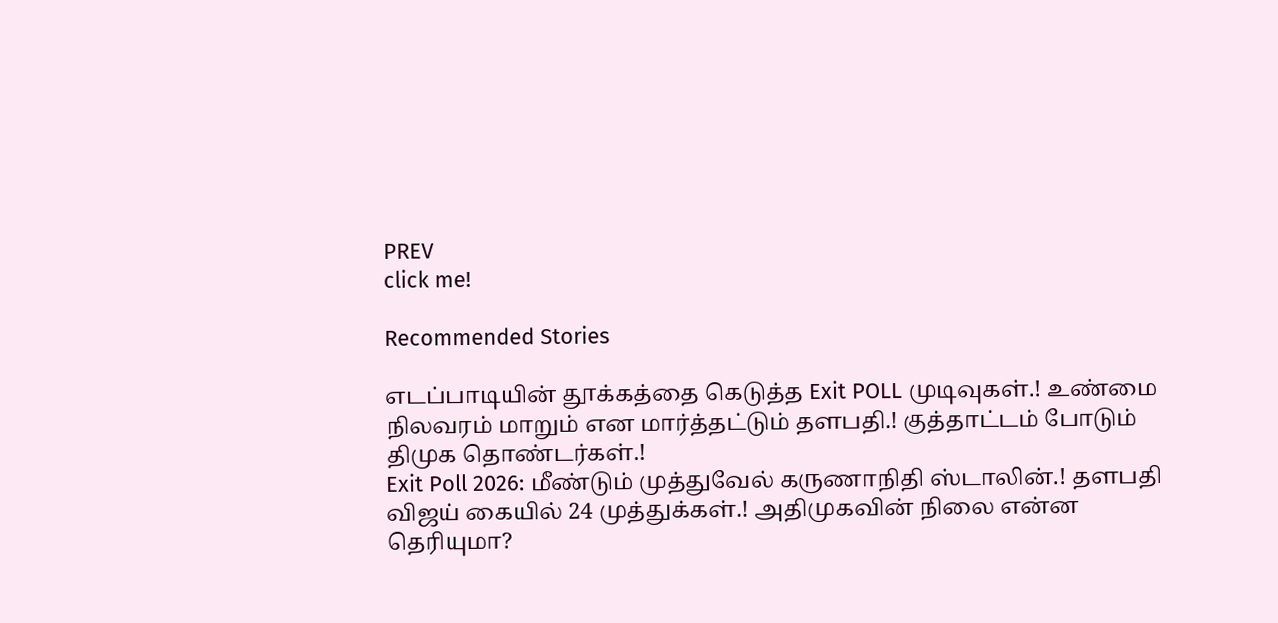PREV
click me!

Recommended Stories

எடப்பாடியின் தூக்கத்தை கெடுத்த Exit POLL முடிவுகள்.! உண்மை நிலவரம் மாறும் என மார்த்தட்டும் தளபதி.! குத்தாட்டம் போடும் திமுக தொண்டர்கள்.!
Exit Poll 2026: மீண்டும் முத்துவேல் கருணாநிதி ஸ்டாலின்.! தளபதி விஜய் கையில் 24 முத்துக்கள்.! அதிமுகவின் நிலை என்ன தெரியுமா?